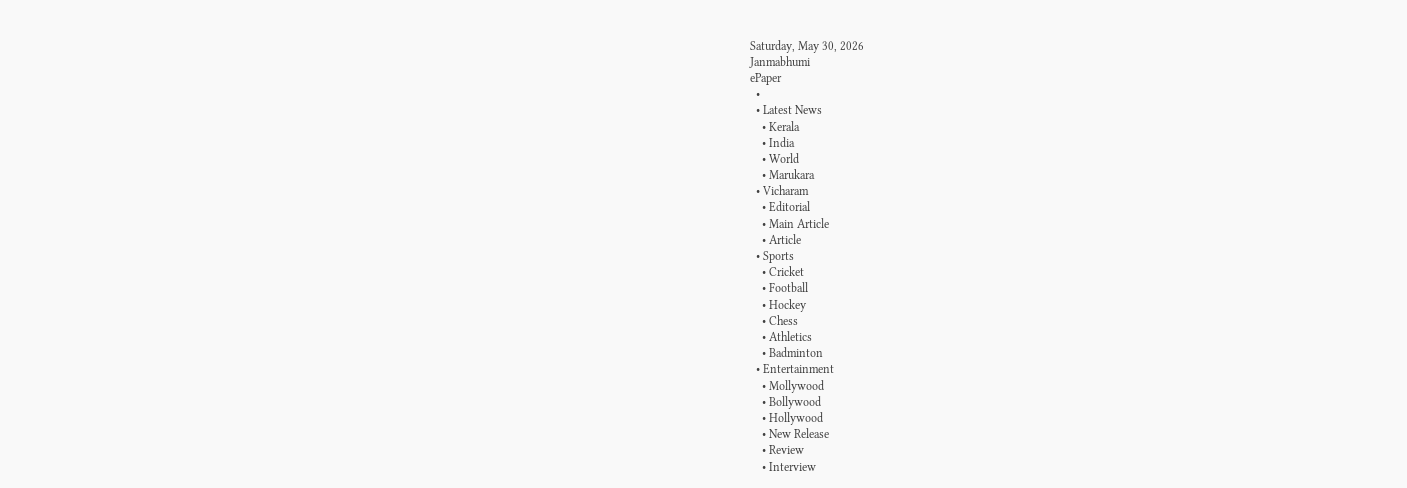Saturday, May 30, 2026
Janmabhumi
ePaper
  •
  • Latest News
    • Kerala
    • India
    • World
    • Marukara
  • Vicharam
    • Editorial
    • Main Article
    • Article
  • Sports
    • Cricket
    • Football
    • Hockey
    • Chess
    • Athletics
    • Badminton
  • Entertainment
    • Mollywood
    • Bollywood
    • Hollywood
    • New Release
    • Review
    • Interview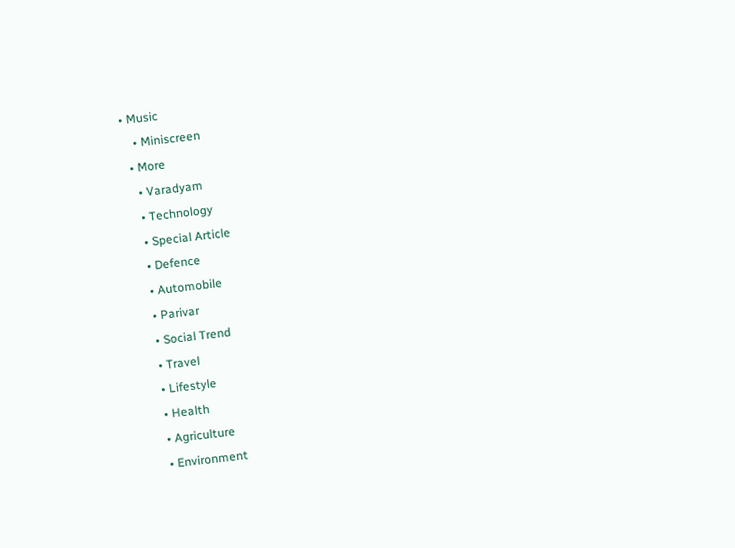• Music
    • Miniscreen
  • More
    • Varadyam
    • Technology
    • Special Article
    • Defence
    • Automobile
    • Parivar
    • Social Trend
    • Travel
    • Lifestyle
    • Health
    • Agriculture
    • Environment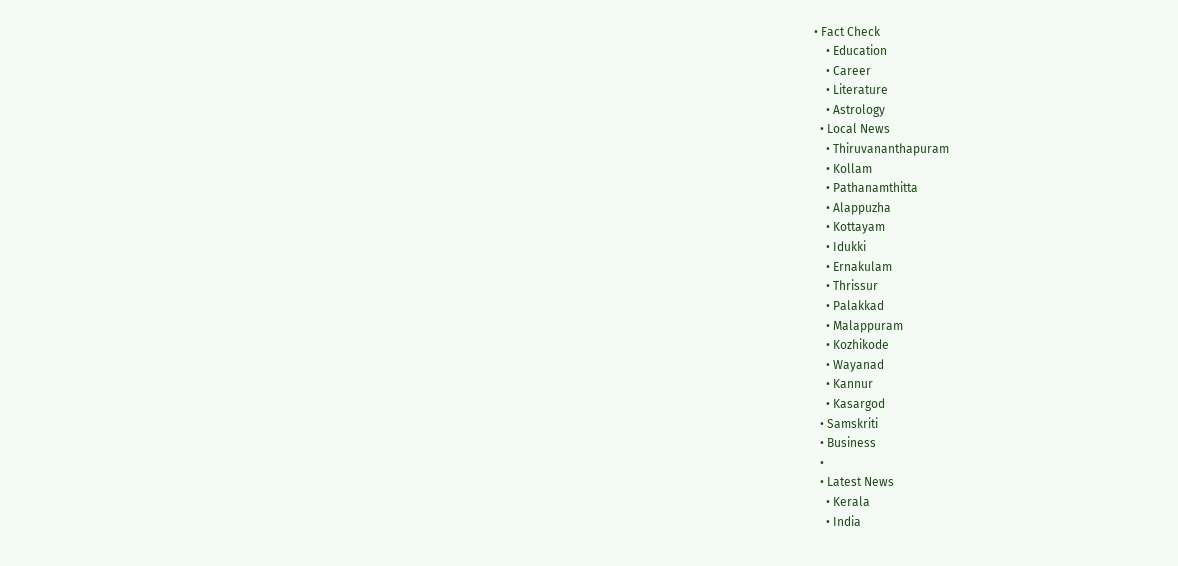• Fact Check
    • Education
    • Career
    • Literature
    • Astrology
  • Local News
    • Thiruvananthapuram
    • Kollam
    • Pathanamthitta
    • Alappuzha
    • Kottayam
    • Idukki
    • Ernakulam
    • Thrissur
    • Palakkad
    • Malappuram
    • Kozhikode
    • Wayanad
    • Kannur
    • Kasargod
  • Samskriti
  • Business
  •
  • Latest News
    • Kerala
    • India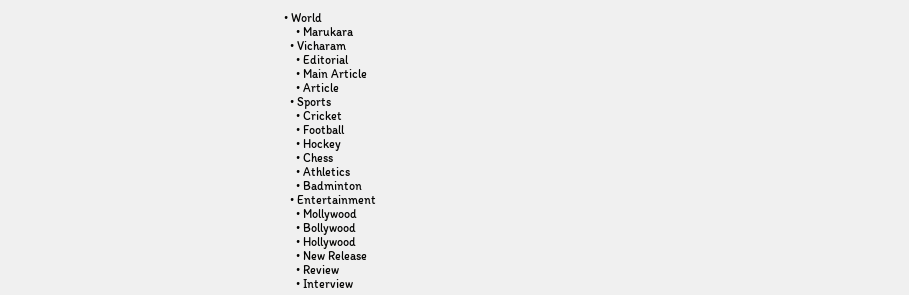• World
    • Marukara
  • Vicharam
    • Editorial
    • Main Article
    • Article
  • Sports
    • Cricket
    • Football
    • Hockey
    • Chess
    • Athletics
    • Badminton
  • Entertainment
    • Mollywood
    • Bollywood
    • Hollywood
    • New Release
    • Review
    • Interview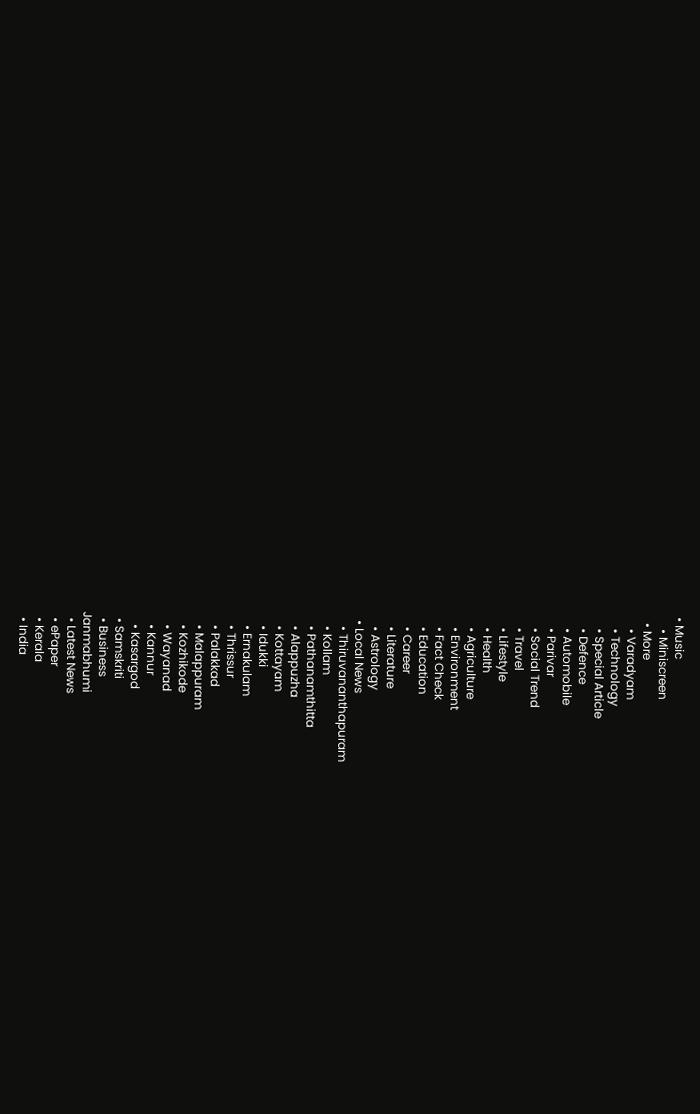• Music
    • Miniscreen
  • More
    • Varadyam
    • Technology
    • Special Article
    • Defence
    • Automobile
    • Parivar
    • Social Trend
    • Travel
    • Lifestyle
    • Health
    • Agriculture
    • Environment
    • Fact Check
    • Education
    • Career
    • Literature
    • Astrology
  • Local News
    • Thiruvananthapuram
    • Kollam
    • Pathanamthitta
    • Alappuzha
    • Kottayam
    • Idukki
    • Ernakulam
    • Thrissur
    • Palakkad
    • Malappuram
    • Kozhikode
    • Wayanad
    • Kannur
    • Kasargod
  • Samskriti
  • Business
Janmabhumi
  • Latest News
  • ePaper
  • Kerala
  • India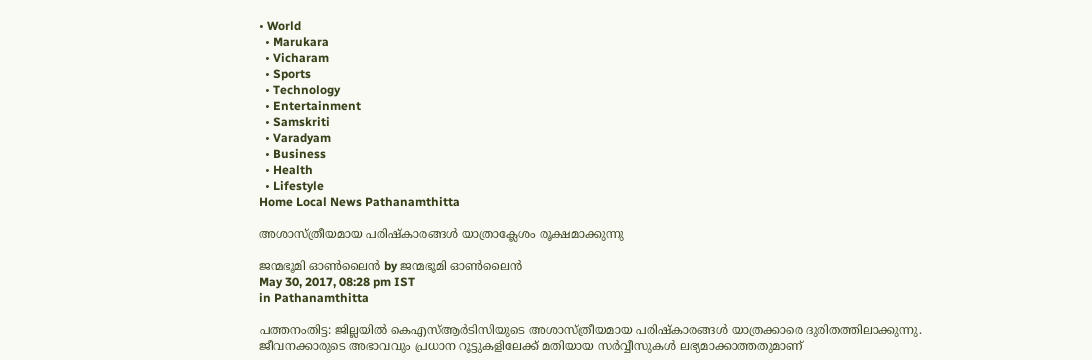• World
  • Marukara
  • Vicharam
  • Sports
  • Technology
  • Entertainment
  • Samskriti
  • Varadyam
  • Business
  • Health
  • Lifestyle
Home Local News Pathanamthitta

അശാസ്ത്രീയമായ പരിഷ്‌കാരങ്ങള്‍ യാത്രാക്ലേശം രൂക്ഷമാക്കുന്നു

ജന്മഭൂമി ഓണ്‍ലൈന്‍ by ജന്മഭൂമി ഓണ്‍ലൈന്‍
May 30, 2017, 08:28 pm IST
in Pathanamthitta

പത്തനംതിട്ട: ജില്ലയില്‍ കെഎസ്ആര്‍ടിസിയുടെ അശാസ്ത്രീയമായ പരിഷ്‌കാരങ്ങള്‍ യാത്രക്കാരെ ദുരിതത്തിലാക്കുന്നു. ജീവനക്കാരുടെ അഭാവവും പ്രധാന റൂട്ടുകളിലേക്ക് മതിയായ സര്‍വ്വീസുകള്‍ ലഭ്യമാക്കാത്തതുമാണ്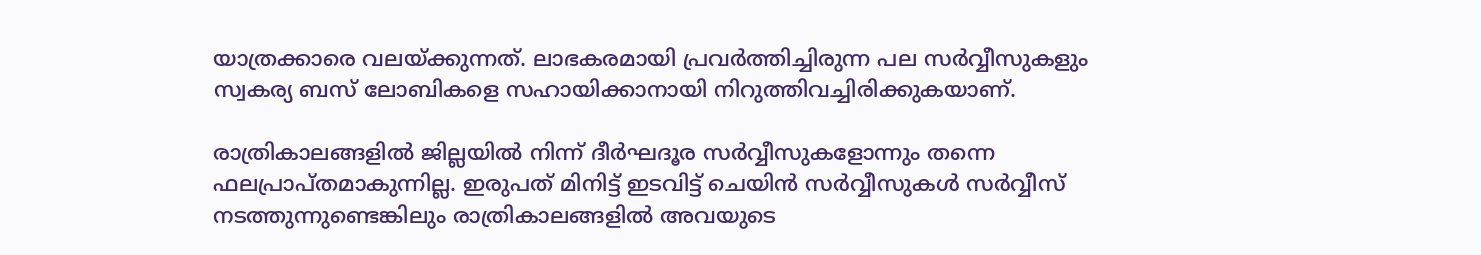യാത്രക്കാരെ വലയ്‌ക്കുന്നത്. ലാഭകരമായി പ്രവര്‍ത്തിച്ചിരുന്ന പല സര്‍വ്വീസുകളും സ്വകര്യ ബസ് ലോബികളെ സഹായിക്കാനായി നിറുത്തിവച്ചിരിക്കുകയാണ്.

രാത്രികാലങ്ങളില്‍ ജില്ലയില്‍ നിന്ന് ദീര്‍ഘദൂര സര്‍വ്വീസുകളോന്നും തന്നെ ഫലപ്രാപ്തമാകുന്നില്ല. ഇരുപത് മിനിട്ട് ഇടവിട്ട് ചെയിന്‍ സര്‍വ്വീസുകള്‍ സര്‍വ്വീസ് നടത്തുന്നുണ്ടെങ്കിലും രാത്രികാലങ്ങളില്‍ അവയുടെ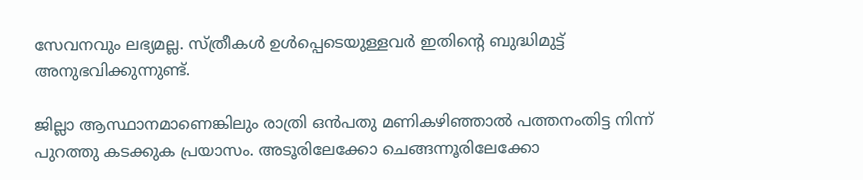സേവനവും ലഭ്യമല്ല. സ്ത്രീകള്‍ ഉള്‍പ്പെടെയുള്ളവര്‍ ഇതിന്റെ ബുദ്ധിമുട്ട് അനുഭവിക്കുന്നുണ്ട്.

ജില്ലാ ആസ്ഥാനമാണെങ്കിലും രാത്രി ഒന്‍പതു മണികഴിഞ്ഞാല്‍ പത്തനംതിട്ട നിന്ന് പുറത്തു കടക്കുക പ്രയാസം. അടൂരിലേക്കോ ചെങ്ങന്നൂരിലേക്കോ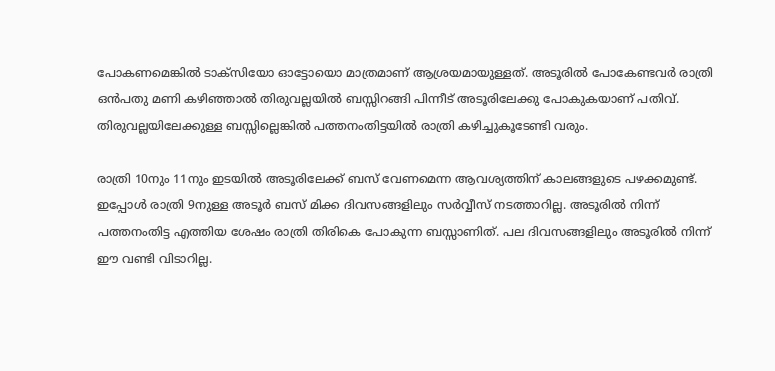പോകണമെങ്കില്‍ ടാക്‌സിയോ ഓട്ടോയൊ മാത്രമാണ് ആശ്രയമായുള്ളത്. അടൂരില്‍ പോകേണ്ടവര്‍ രാത്രി ഒന്‍പതു മണി കഴിഞ്ഞാല്‍ തിരുവല്ലയില്‍ ബസ്സിറങ്ങി പിന്നീട് അടൂരിലേക്കു പോകുകയാണ് പതിവ്. തിരുവല്ലയിലേക്കുള്ള ബസ്സില്ലെങ്കില്‍ പത്തനംതിട്ടയില്‍ രാത്രി കഴിച്ചുകൂടേണ്ടി വരും.

രാത്രി 10നും 11നും ഇടയില്‍ അടൂരിലേക്ക് ബസ് വേണമെന്ന ആവശ്യത്തിന് കാലങ്ങളുടെ പഴക്കമുണ്ട്. ഇപ്പോള്‍ രാത്രി 9നുള്ള അടൂര്‍ ബസ് മിക്ക ദിവസങ്ങളിലും സര്‍വ്വീസ് നടത്താറില്ല. അടൂരില്‍ നിന്ന് പത്തനംതിട്ട എത്തിയ ശേഷം രാത്രി തിരികെ പോകുന്ന ബസ്സാണിത്. പല ദിവസങ്ങളിലും അടൂരില്‍ നിന്ന് ഈ വണ്ടി വിടാറില്ല.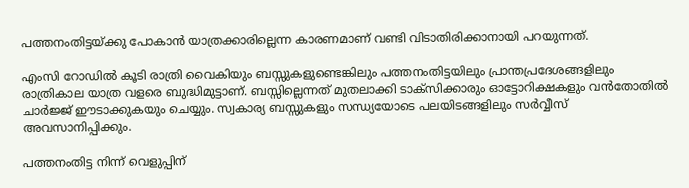പത്തനംതിട്ടയ്‌ക്കു പോകാന്‍ യാത്രക്കാരില്ലെന്ന കാരണമാണ് വണ്ടി വിടാതിരിക്കാനായി പറയുന്നത്.

എംസി റോഡില്‍ കൂടി രാത്രി വൈകിയും ബസ്സുകളുണ്ടെങ്കിലും പത്തനംതിട്ടയിലും പ്രാന്തപ്രദേശങ്ങളിലും രാത്രികാല യാത്ര വളരെ ബുദ്ധിമുട്ടാണ്. ബസ്സില്ലെന്നത് മുതലാക്കി ടാക്‌സിക്കാരും ഓട്ടോറിക്ഷകളും വന്‍തോതില്‍ ചാര്‍ജ്ജ് ഈടാക്കുകയും ചെയ്യും. സ്വകാര്യ ബസ്സുകളും സന്ധ്യയോടെ പലയിടങ്ങളിലും സര്‍വ്വീസ് അവസാനിപ്പിക്കും.

പത്തനംതിട്ട നിന്ന് വെളുപ്പിന്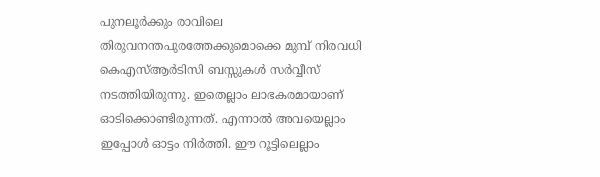പുനലൂര്‍ക്കും രാവിലെ തിരുവനന്തപുരത്തേക്കുമൊക്കെ മുമ്പ് നിരവധി കെഎസ്ആര്‍ടിസി ബസ്സുകള്‍ സര്‍വ്വീസ് നടത്തിയിരുന്നു. ഇതെല്ലാം ലാഭകരമായാണ് ഓടിക്കൊണ്ടിരുന്നത്. എന്നാല്‍ അവയെല്ലാം ഇപ്പോള്‍ ഓട്ടം നിര്‍ത്തി. ഈ റൂട്ടിലെല്ലാം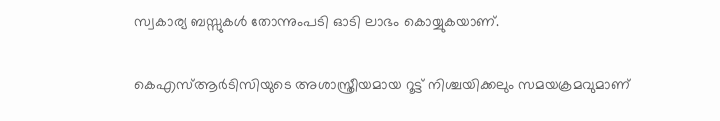സ്വകാര്യ ബസ്സുകള്‍ തോന്നുംപടി ഓടി ലാഭം കൊയ്യുകയാണ്.

കെഎസ്ആര്‍ടിസിയുടെ അശാസ്ത്രീയമായ റൂട്ട് നിശ്ചയിക്കലും സമയക്രമവുമാണ്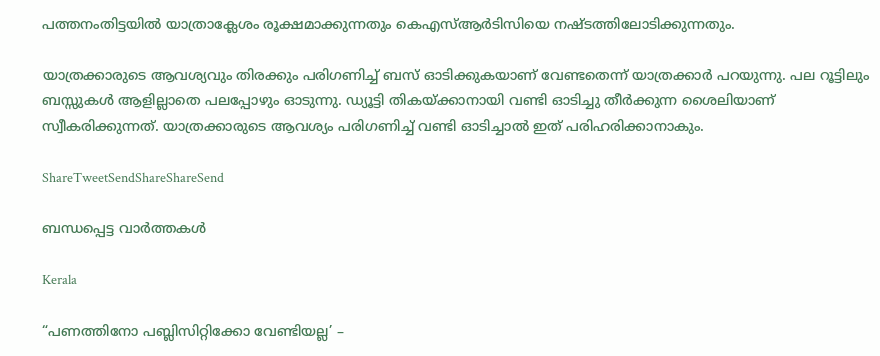പത്തനംതിട്ടയില്‍ യാത്രാക്ലേശം രൂക്ഷമാക്കുന്നതും കെഎസ്ആര്‍ടിസിയെ നഷ്ടത്തിലോടിക്കുന്നതും.

യാത്രക്കാരുടെ ആവശ്യവും തിരക്കും പരിഗണിച്ച് ബസ് ഓടിക്കുകയാണ് വേണ്ടതെന്ന് യാത്രക്കാര്‍ പറയുന്നു. പല റൂട്ടിലും ബസ്സുകള്‍ ആളില്ലാതെ പലപ്പോഴും ഓടുന്നു. ഡ്യൂട്ടി തികയ്‌ക്കാനായി വണ്ടി ഓടിച്ചു തീര്‍ക്കുന്ന ശൈലിയാണ് സ്വീകരിക്കുന്നത്. യാത്രക്കാരുടെ ആവശ്യം പരിഗണിച്ച് വണ്ടി ഓടിച്ചാല്‍ ഇത് പരിഹരിക്കാനാകും.

ShareTweetSendShareShareSend

ബന്ധപ്പെട്ട വാര്‍ത്തകള്‍

Kerala

“പണത്തിനോ പബ്ലിസിറ്റിക്കോ വേണ്ടിയല്ല’ –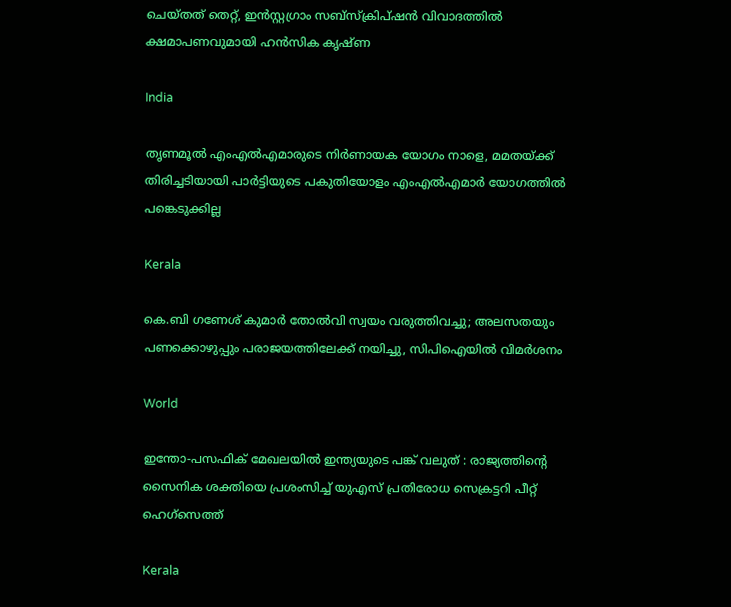ചെയ്തത് തെറ്റ്, ഇൻസ്റ്റഗ്രാം സബ്‌സ്‌ക്രിപ്ഷൻ വിവാദത്തിൽ ക്ഷമാപണവുമായി ഹൻസിക കൃഷ്ണ

India

തൃണമൂൽ എംഎൽഎമാരുടെ നിർണായക യോഗം നാളെ, മമതയ്‌ക്ക് തിരിച്ചടിയായി പാർട്ടിയുടെ പകുതിയോളം എംഎൽഎമാർ യോഗത്തിൽ പങ്കെടുക്കില്ല

Kerala

കെ.ബി ഗണേശ് കുമാർ തോൽവി സ്വയം വരുത്തിവച്ചു; അലസതയും പണക്കൊഴുപ്പും പരാജയത്തിലേക്ക് നയിച്ചു, സിപിഐയിൽ വിമർശനം

World

ഇന്തോ-പസഫിക് മേഖലയിൽ ഇന്ത്യയുടെ പങ്ക് വലുത് : രാജ്യത്തിന്റെ സൈനിക ശക്തിയെ പ്രശംസിച്ച് യുഎസ് പ്രതിരോധ സെക്രട്ടറി പീറ്റ് ഹെഗ്‌സെത്ത്

Kerala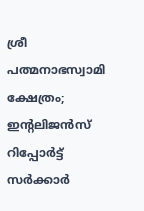ശ്രീ പത്മനാഭസ്വാമി ക്ഷേത്രം; ഇൻ്റലിജന്‍സ് റിപ്പോര്‍ട്ട് സര്‍ക്കാര്‍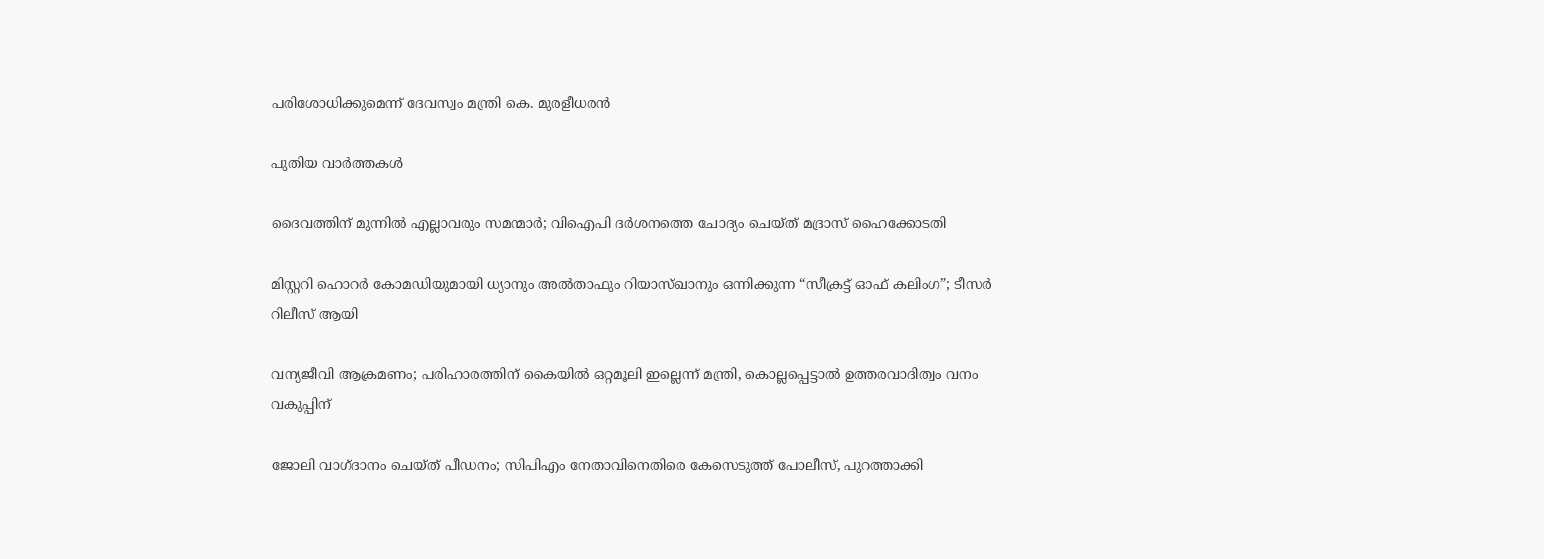പരിശോധിക്കുമെന്ന് ദേവസ്വം മന്ത്രി കെ. മുരളീധരൻ

പുതിയ വാര്‍ത്തകള്‍

ദൈവത്തിന് മുന്നിൽ എല്ലാവരും സമന്മാർ; വിഐപി ദർശനത്തെ ചോദ്യം ചെയ്ത് മദ്രാസ് ഹൈക്കോടതി

മിസ്റ്ററി ഹൊറർ കോമഡിയുമായി ധ്യാനും അൽതാഫും റിയാസ്ഖാനും ഒന്നിക്കുന്ന “സീക്രട്ട് ഓഫ് കലിംഗ”; ടീസർ റിലീസ് ആയി

വന്യജീവി ആക്രമണം; പരിഹാരത്തിന് കൈയിൽ ഒറ്റമൂലി ഇല്ലെന്ന് മന്ത്രി, കൊല്ലപ്പെട്ടാൽ ഉത്തരവാദിത്വം വനം വകുപ്പിന്

ജോലി വാഗ്‌ദാനം ചെയ്ത് പീഡനം; സിപിഎം നേതാവിനെതിരെ കേസെടുത്ത് പോലീസ്, പുറത്താക്കി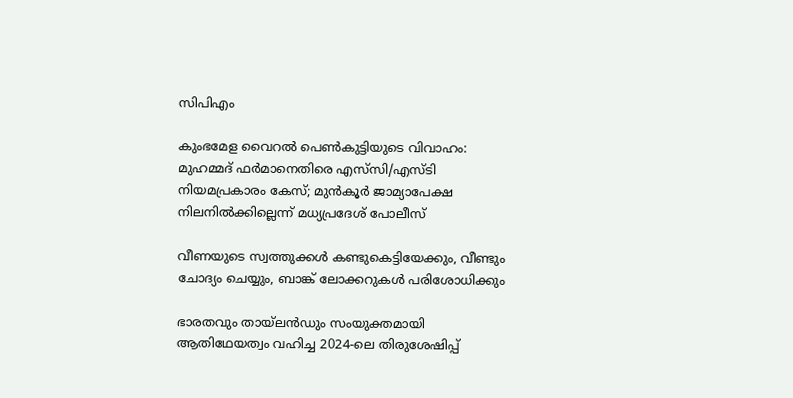സിപിഎം

കുംഭമേള വൈറല്‍ പെണ്‍കുട്ടിയുടെ വിവാഹം: മുഹമ്മദ് ഫര്‍മാനെതിരെ എസ്‌സി/എസ്ടി നിയമപ്രകാരം കേസ്; മുൻകൂർ ജാമ്യാപേക്ഷ നിലനിൽക്കില്ലെന്ന് മധ്യപ്രദേശ് പോലീസ്

വീണയുടെ സ്വത്തുക്കൾ കണ്ടുകെട്ടിയേക്കും, വീണ്ടും ചോദ്യം ചെയ്യും, ബാങ്ക് ലോക്കറുകൾ പരിശോധിക്കും

ഭാരതവും തായ്ലന്‍ഡും സംയുക്തമായി ആതിഥേയത്വം വഹിച്ച 2024-ലെ തിരുശേഷിപ്പ്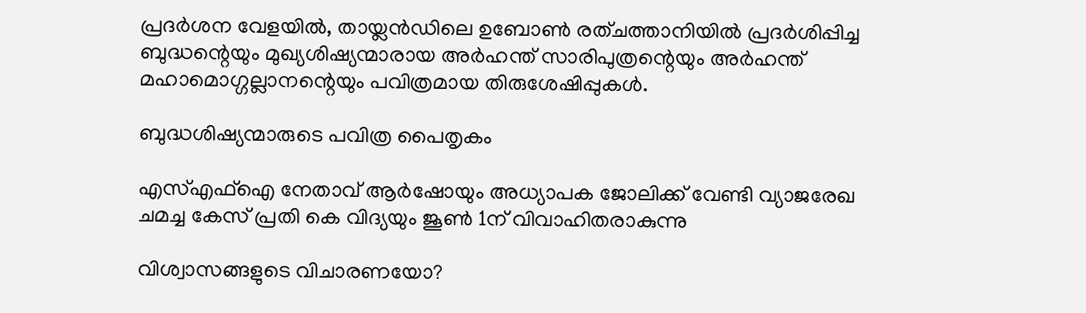പ്രദര്‍ശന വേളയില്‍, തായ്ലന്‍ഡിലെ ഉബോണ്‍ രത്ചത്താനിയില്‍ പ്രദര്‍ശിപ്പിച്ച ബുദ്ധന്റെയും മുഖ്യശിഷ്യന്മാരായ അര്‍ഹന്ത് സാരിപുത്രന്റെയും അര്‍ഹന്ത് മഹാമൊഗ്ഗല്ലാനന്റെയും പവിത്രമായ തിരുശേഷിപ്പുകള്‍.

ബുദ്ധശിഷ്യന്മാരുടെ പവിത്ര പൈതൃകം

എസ്എഫ്ഐ നേതാവ് ആര്‍ഷോയും അധ്യാപക ജോലിക്ക് വേണ്ടി വ്യാജരേഖ ചമച്ച കേസ് പ്രതി കെ വിദ്യയും ജൂണ്‍ 1ന് വിവാഹിതരാകുന്നു

വിശ്വാസങ്ങളുടെ വിചാരണയോ?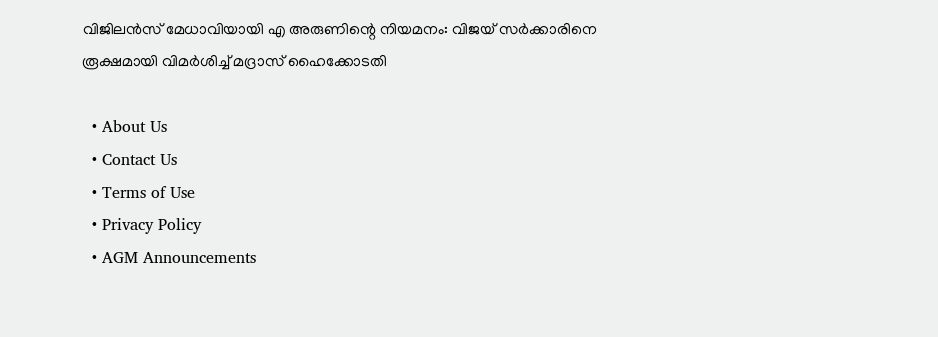വിജിലൻസ് മേധാവിയായി എ അരുണിന്റെ നിയമനം: വിജയ് സർക്കാരിനെ രൂക്ഷമായി വിമർശിച്ച് മദ്രാസ് ഹൈക്കോടതി

  • About Us
  • Contact Us
  • Terms of Use
  • Privacy Policy
  • AGM Announcements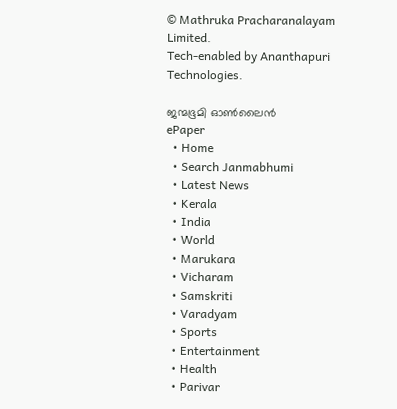© Mathruka Pracharanalayam Limited.
Tech-enabled by Ananthapuri Technologies.

ജന്മഭൂമി ഓണ്‍ലൈന്‍
ePaper
  • Home
  • Search Janmabhumi
  • Latest News
  • Kerala
  • India
  • World
  • Marukara
  • Vicharam
  • Samskriti
  • Varadyam
  • Sports
  • Entertainment
  • Health
  • Parivar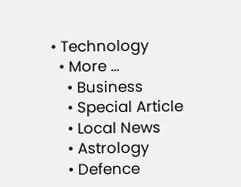• Technology
  • More …
    • Business
    • Special Article
    • Local News
    • Astrology
    • Defence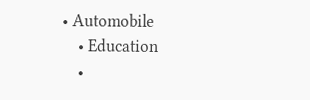• Automobile
    • Education
    •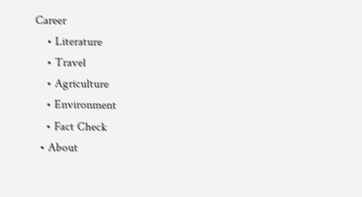Career
    • Literature
    • Travel
    • Agriculture
    • Environment
    • Fact Check
  • About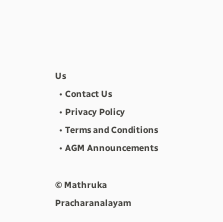Us
  • Contact Us
  • Privacy Policy
  • Terms and Conditions
  • AGM Announcements

© Mathruka Pracharanalayam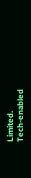Limited.
Tech-enabled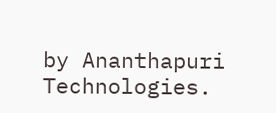by Ananthapuri Technologies.